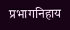प्रभागनिहाय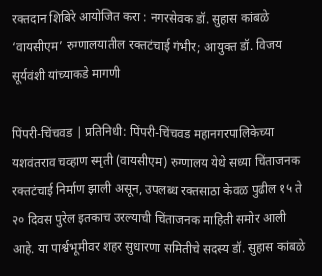रक्तदान शिबिरे आयोजित करा : नगरसेवक डॉ. सुहास कांबळे
‘वायसीएम’ रुग्णालयातील रक्तटंचाई गंभीर; आयुक्त डॉ. विजय सूर्यवंशी यांच्याकडे मागणी

पिंपरी-चिंचवड | प्रतिनिधी: पिंपरी-चिंचवड महानगरपालिकेच्या यशवंतराव चव्हाण स्मृती (वायसीएम) रुग्णालय येथे सध्या चिंताजनक रक्तटंचाई निर्माण झाली असून, उपलब्ध रक्तसाठा केवळ पुढील १५ ते २० दिवस पुरेल इतकाच उरल्याची चिंताजनक माहिती समोर आली आहे. या पार्श्वभूमीवर शहर सुधारणा समितीचे सदस्य डॉ. सुहास कांबळे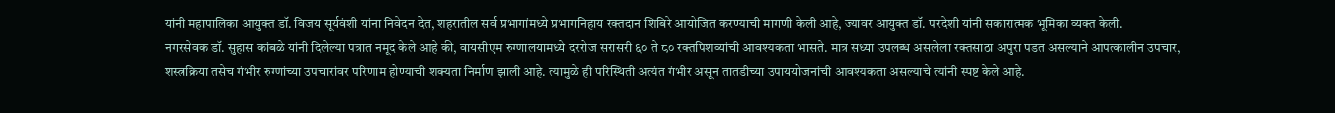यांनी महापालिका आयुक्त डॉ. विजय सूर्यवंशी यांना निवेदन देत, शहरातील सर्व प्रभागांमध्ये प्रभागनिहाय रक्तदान शिबिरे आयोजित करण्याची मागणी केली आहे, ज्यावर आयुक्त डॉ. परदेशी यांनी सकारात्मक भूमिका व्यक्त केली.
नगरसेवक डॉ. सुहास कांबळे यांनी दिलेल्या पत्रात नमूद केले आहे की, वायसीएम रुग्णालयामध्ये दररोज सरासरी ६० ते ८० रक्तपिशव्यांची आवश्यकता भासते. मात्र सध्या उपलब्ध असलेला रक्तसाठा अपुरा पडत असल्याने आपत्कालीन उपचार, शस्त्रक्रिया तसेच गंभीर रुग्णांच्या उपचारांवर परिणाम होण्याची शक्यता निर्माण झाली आहे. त्यामुळे ही परिस्थिती अत्यंत गंभीर असून तातडीच्या उपाययोजनांची आवश्यकता असल्याचे त्यांनी स्पष्ट केले आहे.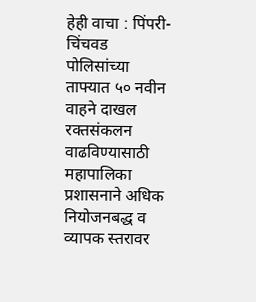हेही वाचा : पिंपरी-चिंचवड पोलिसांच्या ताफ्यात ५० नवीन वाहने दाखल
रक्तसंकलन वाढविण्यासाठी महापालिका प्रशासनाने अधिक नियोजनबद्ध व व्यापक स्तरावर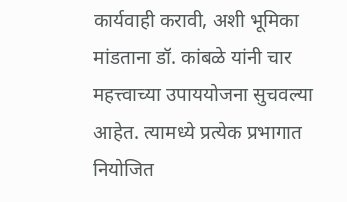कार्यवाही करावी, अशी भूमिका मांडताना डॉ. कांबळे यांनी चार महत्त्वाच्या उपाययोजना सुचवल्या आहेत. त्यामध्ये प्रत्येक प्रभागात नियोजित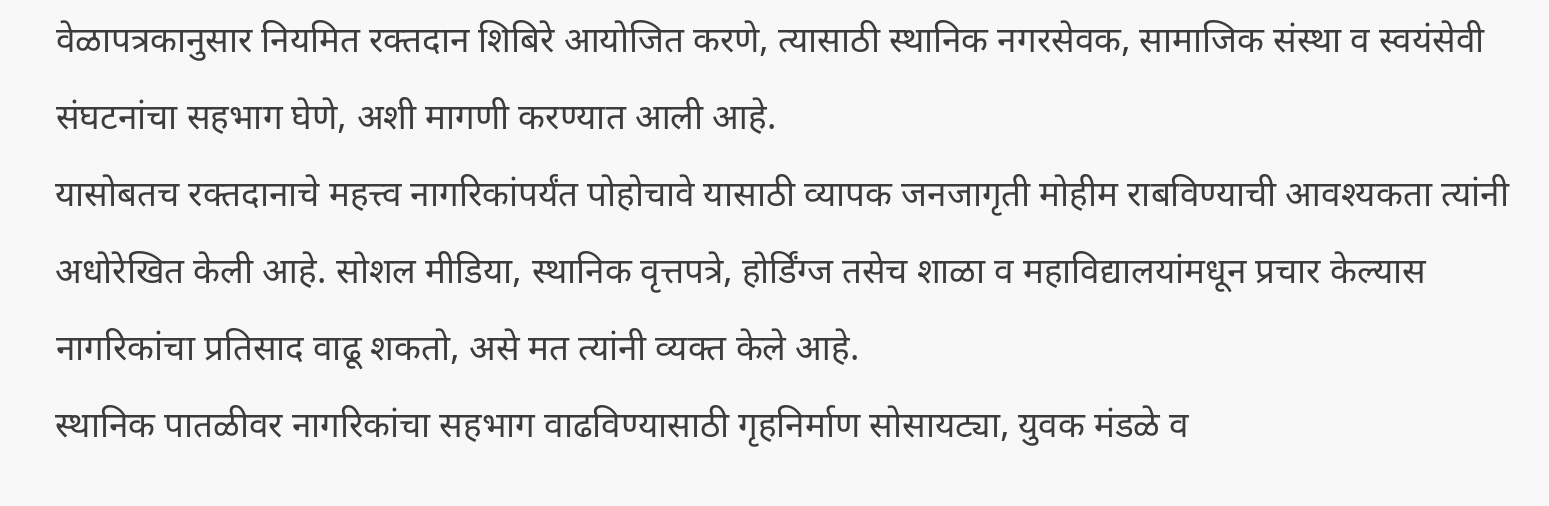वेळापत्रकानुसार नियमित रक्तदान शिबिरे आयोजित करणे, त्यासाठी स्थानिक नगरसेवक, सामाजिक संस्था व स्वयंसेवी संघटनांचा सहभाग घेणे, अशी मागणी करण्यात आली आहे.
यासोबतच रक्तदानाचे महत्त्व नागरिकांपर्यंत पोहोचावे यासाठी व्यापक जनजागृती मोहीम राबविण्याची आवश्यकता त्यांनी अधोरेखित केली आहे. सोशल मीडिया, स्थानिक वृत्तपत्रे, होर्डिंग्ज तसेच शाळा व महाविद्यालयांमधून प्रचार केल्यास नागरिकांचा प्रतिसाद वाढू शकतो, असे मत त्यांनी व्यक्त केले आहे.
स्थानिक पातळीवर नागरिकांचा सहभाग वाढविण्यासाठी गृहनिर्माण सोसायट्या, युवक मंडळे व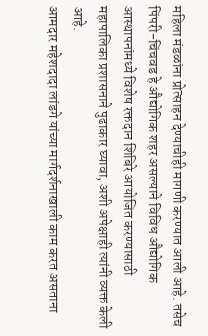महिला मंडळांना प्रोत्साहन देण्याचीही मागणी करण्यात आली आहे. तसेच पिंपरी-चिंचवड हे औद्योगिक शहर असल्याने विविध औद्योगिक आस्थापनांमध्ये विशेष रक्तदान शिबिरे आयोजित करण्यासाठी महापालिका प्रशासनाने पुढाकार घ्यावा, अशी अपेक्षाही त्यांनी व्यक्त केली आहे.
आमदार महेशदादा लांडगे यांच्या मार्गदर्शनाखाली काम करत असताना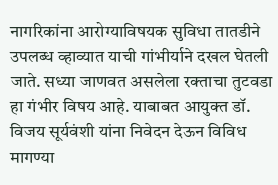नागरिकांना आरोग्याविषयक सुविधा तातडीने उपलब्ध व्हाव्यात याची गांभीर्याने दखल घेतली जाते. सध्या जाणवत असलेला रक्ताचा तुटवडा हा गंभीर विषय आहे. याबाबत आयुक्त डॉ. विजय सूर्यवंशी यांना निवेदन देऊन विविध मागण्या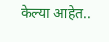केल्या आहेत..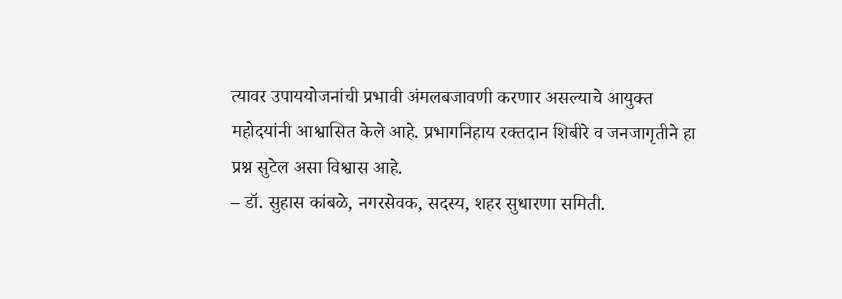त्यावर उपाययोजनांची प्रभावी अंमलबजावणी करणार असल्याचे आयुक्त महोदयांनी आश्वासित केले आहे. प्रभागनिहाय रक्तदान शिबीरे व जनजागृतीने हा प्रश्न सुटेल असा विश्वास आहे.
– डॉ. सुहास कांबळे, नगरसेवक, सदस्य, शहर सुधारणा समिती.